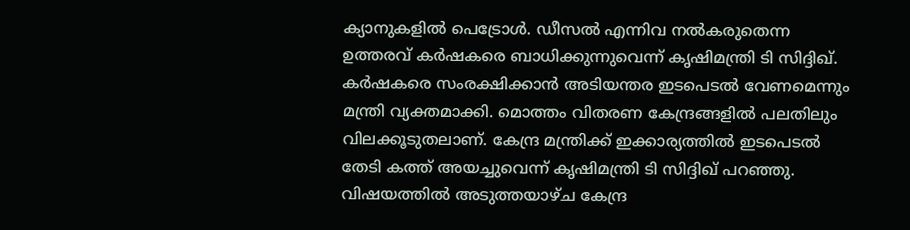ക്യാനുകളിൽ പെട്രോൾ. ഡീസൽ എന്നിവ നൽകരുതെന്ന ഉത്തരവ് കർഷകരെ ബാധിക്കുന്നുവെന്ന് കൃഷിമന്ത്രി ടി സിദ്ദിഖ്. കർഷകരെ സംരക്ഷിക്കാൻ അടിയന്തര ഇടപെടൽ വേണമെന്നും മന്ത്രി വ്യക്തമാക്കി. മൊത്തം വിതരണ കേന്ദ്രങ്ങളിൽ പലതിലും വിലക്കൂടുതലാണ്. കേന്ദ്ര മന്ത്രിക്ക് ഇക്കാര്യത്തിൽ ഇടപെടൽ തേടി കത്ത് അയച്ചുവെന്ന് കൃഷിമന്ത്രി ടി സിദ്ദിഖ് പറഞ്ഞു. വിഷയത്തിൽ അടുത്തയാഴ്ച കേന്ദ്ര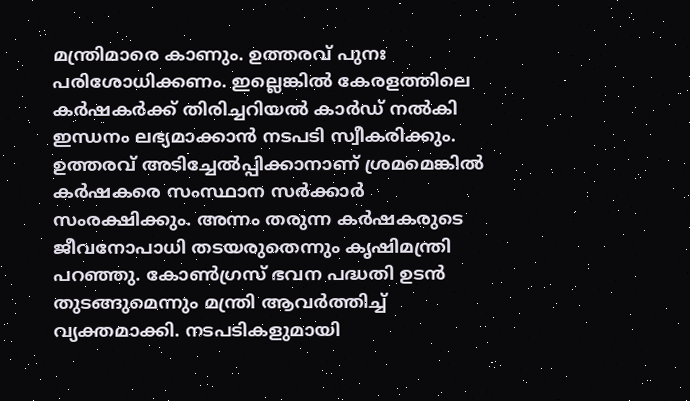മന്ത്രിമാരെ കാണും. ഉത്തരവ് പുനഃ പരിശോധിക്കണം. ഇല്ലെങ്കിൽ കേരളത്തിലെ കർഷകർക്ക് തിരിച്ചറിയൽ കാർഡ് നൽകി ഇന്ധനം ലഭ്യമാക്കാൻ നടപടി സ്വീകരിക്കും. ഉത്തരവ് അടിച്ചേൽപ്പിക്കാനാണ് ശ്രമമെങ്കിൽ കർഷകരെ സംസ്ഥാന സർക്കാർ സംരക്ഷിക്കും. അന്നം തരുന്ന കർഷകരുടെ ജീവനോപാധി തടയരുതെന്നും കൃഷിമന്ത്രി പറഞ്ഞു. കോൺഗ്രസ് ഭവന പദ്ധതി ഉടൻ തുടങ്ങുമെന്നും മന്ത്രി ആവർത്തിച്ച് വ്യക്തമാക്കി. നടപടികളുമായി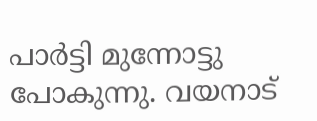പാർട്ടി മുന്നോട്ടു പോകുന്നു. വയനാട്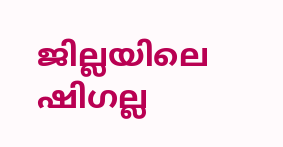ജില്ലയിലെ ഷിഗല്ല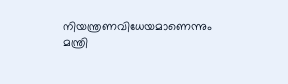നിയന്ത്രണവിധേയമാണെന്നും മന്ത്രി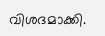വിശദമാക്കി.